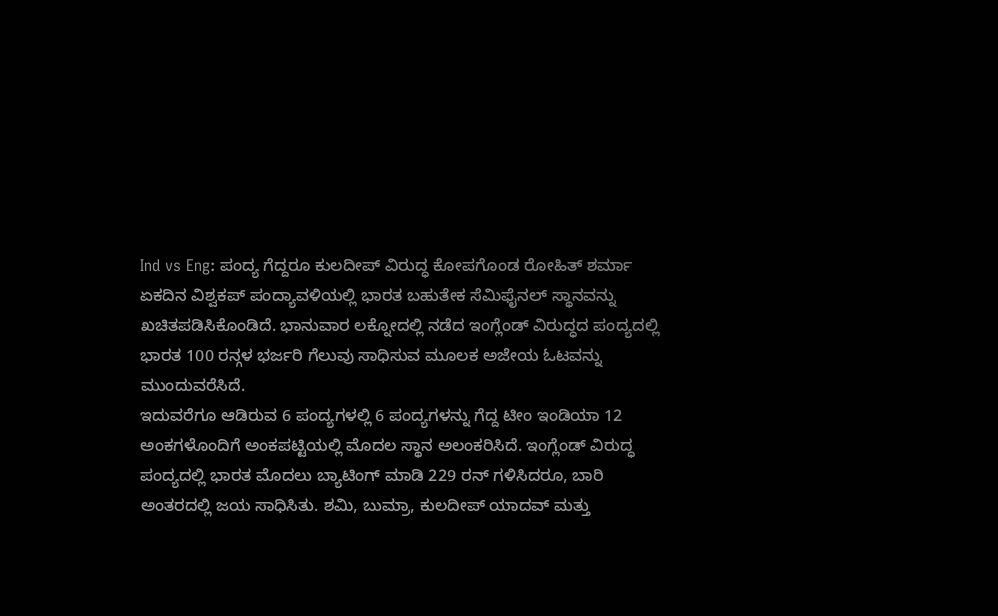Ind vs Eng: ಪಂದ್ಯ ಗೆದ್ದರೂ ಕುಲದೀಪ್ ವಿರುದ್ಧ ಕೋಪಗೊಂಡ ರೋಹಿತ್ ಶರ್ಮಾ
ಏಕದಿನ ವಿಶ್ವಕಪ್ ಪಂದ್ಯಾವಳಿಯಲ್ಲಿ ಭಾರತ ಬಹುತೇಕ ಸೆಮಿಫೈನಲ್ ಸ್ಥಾನವನ್ನು ಖಚಿತಪಡಿಸಿಕೊಂಡಿದೆ. ಭಾನುವಾರ ಲಕ್ನೋದಲ್ಲಿ ನಡೆದ ಇಂಗ್ಲೆಂಡ್ ವಿರುದ್ಧದ ಪಂದ್ಯದಲ್ಲಿ ಭಾರತ 100 ರನ್ಗಳ ಭರ್ಜರಿ ಗೆಲುವು ಸಾಧಿಸುವ ಮೂಲಕ ಅಜೇಯ ಓಟವನ್ನು ಮುಂದುವರೆಸಿದೆ.
ಇದುವರೆಗೂ ಆಡಿರುವ 6 ಪಂದ್ಯಗಳಲ್ಲಿ 6 ಪಂದ್ಯಗಳನ್ನು ಗೆದ್ದ ಟೀಂ ಇಂಡಿಯಾ 12 ಅಂಕಗಳೊಂದಿಗೆ ಅಂಕಪಟ್ಟಿಯಲ್ಲಿ ಮೊದಲ ಸ್ಥಾನ ಅಲಂಕರಿಸಿದೆ. ಇಂಗ್ಲೆಂಡ್ ವಿರುದ್ಧ ಪಂದ್ಯದಲ್ಲಿ ಭಾರತ ಮೊದಲು ಬ್ಯಾಟಿಂಗ್ ಮಾಡಿ 229 ರನ್ ಗಳಿಸಿದರೂ, ಬಾರಿ ಅಂತರದಲ್ಲಿ ಜಯ ಸಾಧಿಸಿತು. ಶಮಿ, ಬುಮ್ರಾ, ಕುಲದೀಪ್ ಯಾದವ್ ಮತ್ತು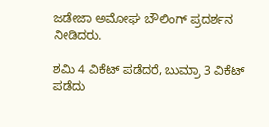ಜಡೇಜಾ ಅಮೋಘ ಬೌಲಿಂಗ್ ಪ್ರದರ್ಶನ ನೀಡಿದರು.

ಶಮಿ 4 ವಿಕೆಟ್ ಪಡೆದರೆ, ಬುಮ್ರಾ 3 ವಿಕೆಟ್ ಪಡೆದು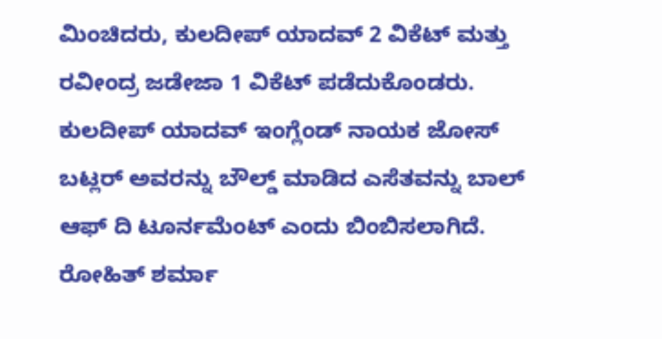ಮಿಂಚಿದರು, ಕುಲದೀಪ್ ಯಾದವ್ 2 ವಿಕೆಟ್ ಮತ್ತು ರವೀಂದ್ರ ಜಡೇಜಾ 1 ವಿಕೆಟ್ ಪಡೆದುಕೊಂಡರು. ಕುಲದೀಪ್ ಯಾದವ್ ಇಂಗ್ಲೆಂಡ್ ನಾಯಕ ಜೋಸ್ ಬಟ್ಲರ್ ಅವರನ್ನು ಬೌಲ್ಡ್ ಮಾಡಿದ ಎಸೆತವನ್ನು ಬಾಲ್ ಆಫ್ ದಿ ಟೂರ್ನಮೆಂಟ್ ಎಂದು ಬಿಂಬಿಸಲಾಗಿದೆ.
ರೋಹಿತ್ ಶರ್ಮಾ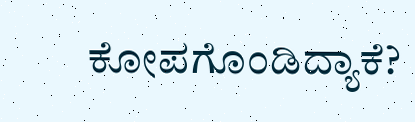ಕೋಪಗೊಂಡಿದ್ಯಾಕೆ?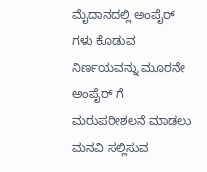ಮೈದಾನದಲ್ಲಿ ಅಂಪೈರ್ ಗಳು ಕೊಡುವ ನಿರ್ಣಯವನ್ನು ಮೂರನೇ ಅಂಪೈರ್ ಗೆ ಮರುಪರೀಶಲನೆ ಮಾಡಲು ಮನವಿ ಸಲ್ಲಿಸುವ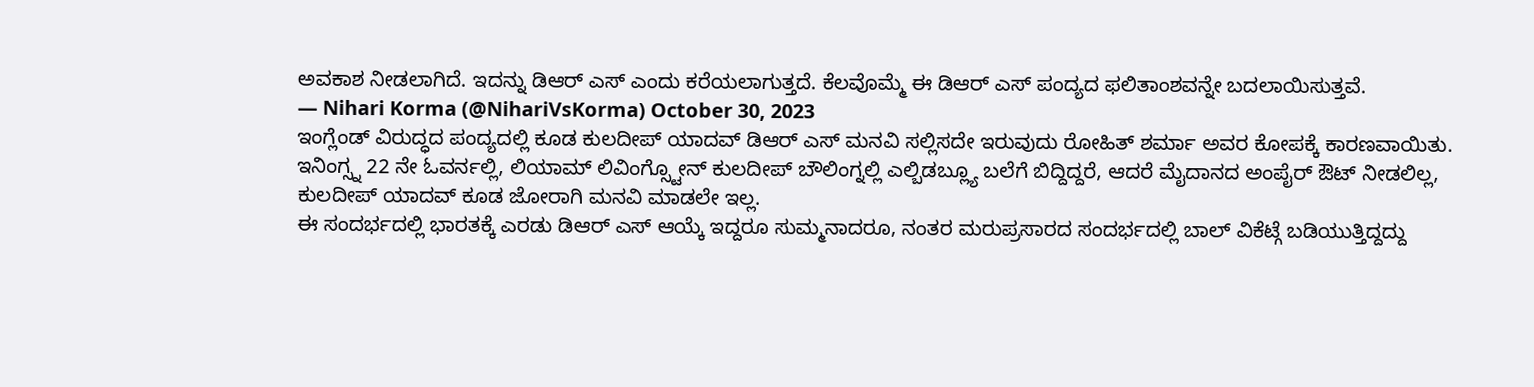ಅವಕಾಶ ನೀಡಲಾಗಿದೆ. ಇದನ್ನು ಡಿಆರ್ ಎಸ್ ಎಂದು ಕರೆಯಲಾಗುತ್ತದೆ. ಕೆಲವೊಮ್ಮೆ ಈ ಡಿಆರ್ ಎಸ್ ಪಂದ್ಯದ ಫಲಿತಾಂಶವನ್ನೇ ಬದಲಾಯಿಸುತ್ತವೆ.
— Nihari Korma (@NihariVsKorma) October 30, 2023
ಇಂಗ್ಲೆಂಡ್ ವಿರುದ್ಧದ ಪಂದ್ಯದಲ್ಲಿ ಕೂಡ ಕುಲದೀಪ್ ಯಾದವ್ ಡಿಆರ್ ಎಸ್ ಮನವಿ ಸಲ್ಲಿಸದೇ ಇರುವುದು ರೋಹಿತ್ ಶರ್ಮಾ ಅವರ ಕೋಪಕ್ಕೆ ಕಾರಣವಾಯಿತು. ಇನಿಂಗ್ಸ್ನ 22 ನೇ ಓವರ್ನಲ್ಲಿ, ಲಿಯಾಮ್ ಲಿವಿಂಗ್ಸ್ಟೋನ್ ಕುಲದೀಪ್ ಬೌಲಿಂಗ್ನಲ್ಲಿ ಎಲ್ಬಿಡಬ್ಲ್ಯೂ ಬಲೆಗೆ ಬಿದ್ದಿದ್ದರೆ, ಆದರೆ ಮೈದಾನದ ಅಂಪೈರ್ ಔಟ್ ನೀಡಲಿಲ್ಲ, ಕುಲದೀಪ್ ಯಾದವ್ ಕೂಡ ಜೋರಾಗಿ ಮನವಿ ಮಾಡಲೇ ಇಲ್ಲ.
ಈ ಸಂದರ್ಭದಲ್ಲಿ ಭಾರತಕ್ಕೆ ಎರಡು ಡಿಆರ್ ಎಸ್ ಆಯ್ಕೆ ಇದ್ದರೂ ಸುಮ್ಮನಾದರೂ, ನಂತರ ಮರುಪ್ರಸಾರದ ಸಂದರ್ಭದಲ್ಲಿ ಬಾಲ್ ವಿಕೆಟ್ಗೆ ಬಡಿಯುತ್ತಿದ್ದದ್ದು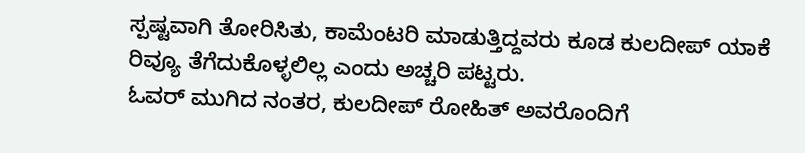ಸ್ಪಷ್ಟವಾಗಿ ತೋರಿಸಿತು, ಕಾಮೆಂಟರಿ ಮಾಡುತ್ತಿದ್ದವರು ಕೂಡ ಕುಲದೀಪ್ ಯಾಕೆ ರಿವ್ಯೂ ತೆಗೆದುಕೊಳ್ಳಲಿಲ್ಲ ಎಂದು ಅಚ್ಚರಿ ಪಟ್ಟರು.
ಓವರ್ ಮುಗಿದ ನಂತರ, ಕುಲದೀಪ್ ರೋಹಿತ್ ಅವರೊಂದಿಗೆ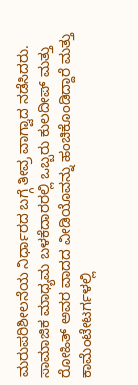ಮರುಪರಿಶೀಲನೆಯ ನಿರ್ಧಾರದ ಬಗ್ಗೆ ತೀವ್ರ ವಾಗ್ವಾದ ನಡೆಸಿದರು. ಸಾಮಾಜಿಕ ಮಾಧ್ಯಮ ಬಳಕೆದಾರರಲ್ಲಿ ಒಬ್ಬರು ಕುಲದೀಪ್ ಮತ್ತು ರೋಹಿತ್ ಅವರ ವಾದದ ವೀಡಿಯೊವನ್ನು ಹಂಚಿಕೊಂಡಿದ್ದಾರೆ ಮತ್ತು ಕಾಮೆಂಟೇಟರ್ಗಳಲ್ಲಿ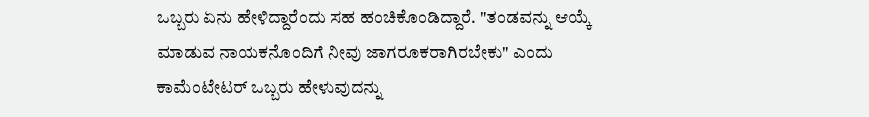ಒಬ್ಬರು ಏನು ಹೇಳಿದ್ದಾರೆಂದು ಸಹ ಹಂಚಿಕೊಂಡಿದ್ದಾರೆ. "ತಂಡವನ್ನು ಆಯ್ಕೆ ಮಾಡುವ ನಾಯಕನೊಂದಿಗೆ ನೀವು ಜಾಗರೂಕರಾಗಿರಬೇಕು" ಎಂದು ಕಾಮೆಂಟೇಟರ್ ಒಬ್ಬರು ಹೇಳುವುದನ್ನು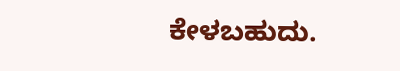ಕೇಳಬಹುದು.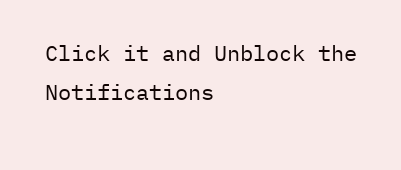Click it and Unblock the Notifications